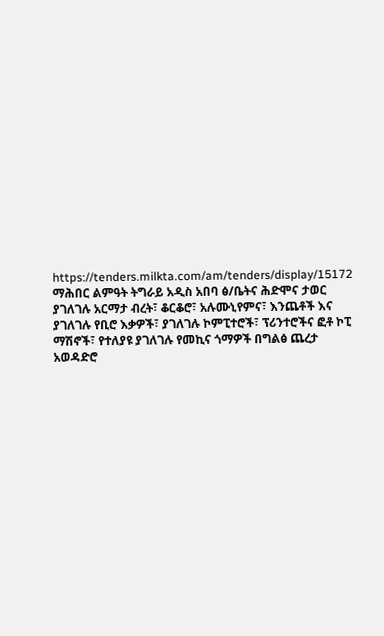https://tenders.milkta.com/am/tenders/display/15172
ማሕበር ልምዓት ትግራይ አዲስ አበባ ፅ/ቤትና ሕድሞና ታወር ያገለገሉ አርማታ ብረት፣ ቆርቆሮ፣ አሉሙኒየምና፣ እንጨቶች እና ያገለገሉ የቢሮ እቃዎች፣ ያገለገሉ ኮምፒተሮች፣ ፕሪንተሮችና ፎቶ ኮፒ ማሽኖች፣ የተለያዩ ያገለገሉ የመኪና ጎማዎች በግልፅ ጨረታ አወዳድሮ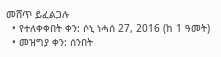መሸጥ ይፈልጋሉ
  • የተለቀቀበት ቀን: ሶኒ ነሓሰ 27, 2016 (ከ 1 ዓመት)
  • መዝግያ ቀን: ሰንበት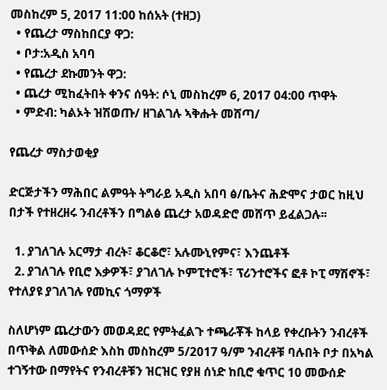መስከረም 5, 2017 11:00 ከሰአት (ተዘጋ)
  • የጨረታ ማስከበርያ ዋጋ:
  • ቦታ:አዲስ አባባ
  • የጨረታ ደኩመንት ዋጋ:
  • ጨረታ ሚከፈትበት ቀንና ሰዓት: ሶኒ መስከረም 6, 2017 04:00 ጥዋት
  • ምድብ: ካልኦት ዝሽወጡ/ ዘገልገሉ ኣቅሑት መሸጣ/

የጨረታ ማስታወቂያ

ድርጅታችን ማሕበር ልምዓት ትግራይ አዲስ አበባ ፅ/ቤትና ሕድሞና ታወር ከዚህ በታች የተዘረዘሩ ንብረቶችን በግልፅ ጨረታ አወዳድሮ መሸጥ ይፈልጋሉ፡፡

  1. ያገለገሉ አርማታ ብረት፣ ቆርቆሮ፣ አሉሙኒየምና፣ እንጨቶች
  2. ያገለገሉ የቢሮ እቃዎች፣ ያገለገሉ ኮምፒተሮች፣ ፕሪንተሮችና ፎቶ ኮፒ ማሽኖች፣ የተለያዩ ያገለገሉ የመኪና ጎማዎች

ስለሆነም ጨረታውን መወዳደር የምትፈልጉ ተጫራቾች ከላይ የቀረቡትን ንብረቶች በጥቅል ለመውሰድ እስከ መስከረም 5/2017 ዓ/ም ንብረቶቹ ባሉበት ቦታ በአካል ተገኝተው በማየትና የንብረቶቹን ዝርዝር የያዘ ሰነድ ከቢሮ ቁጥር 10 መውሰድ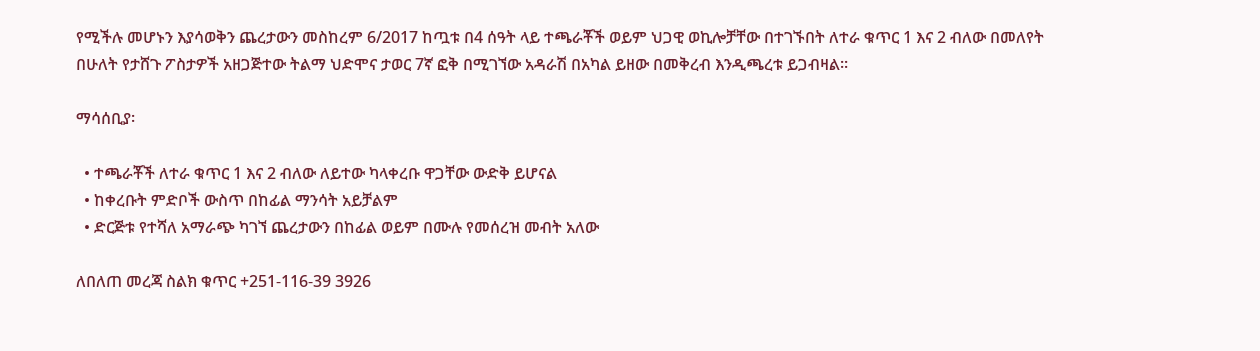የሚችሉ መሆኑን እያሳወቅን ጨረታውን መስከረም 6/2017 ከጧቱ በ4 ሰዓት ላይ ተጫራቾች ወይም ህጋዊ ወኪሎቻቸው በተገኙበት ለተራ ቁጥር 1 እና 2 ብለው በመለየት በሁለት የታሸጉ ፖስታዎች አዘጋጅተው ትልማ ህድሞና ታወር 7ኛ ፎቅ በሚገኘው አዳራሽ በአካል ይዘው በመቅረብ እንዲጫረቱ ይጋብዛል፡፡

ማሳሰቢያ፡

  • ተጫራቾች ለተራ ቁጥር 1 እና 2 ብለው ለይተው ካላቀረቡ ዋጋቸው ውድቅ ይሆናል
  • ከቀረቡት ምድቦች ውስጥ በከፊል ማንሳት አይቻልም
  • ድርጅቱ የተሻለ አማራጭ ካገኘ ጨረታውን በከፊል ወይም በሙሉ የመሰረዝ መብት አለው

ለበለጠ መረጃ ስልክ ቁጥር +251-116-39 3926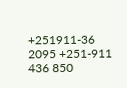+251911-36 2095 +251-911 436 850